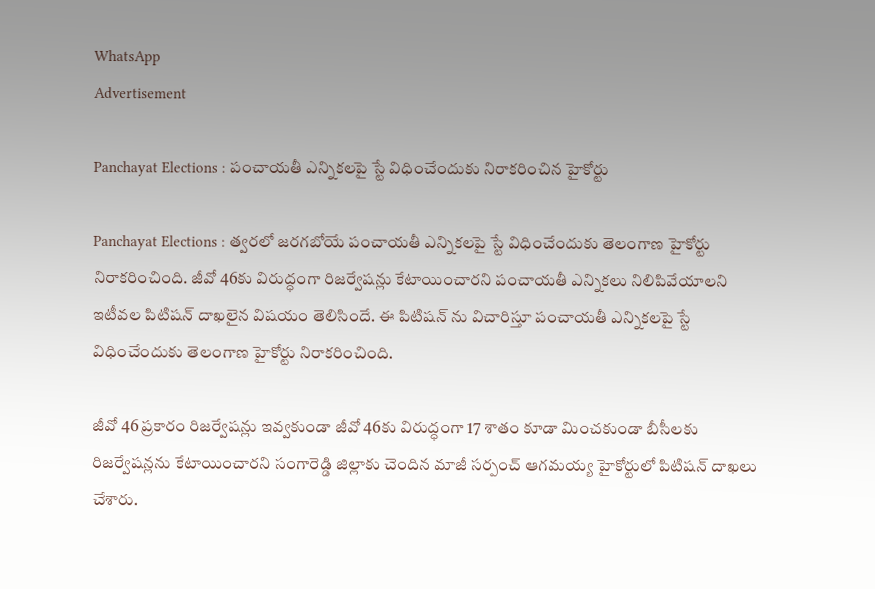WhatsApp
Advertisement

Panchayat Elections : పంచాయతీ ఎన్నికలపై స్టే విధించేందుకు నిరాకరించిన హైకోర్టు

Panchayat Elections : త్వరలో జరగబోయే పంచాయతీ ఎన్నికలపై స్టే విధించేందుకు తెలంగాణ హైకోర్టు నిరాకరించింది. జీవో 46కు విరుద్ధంగా రిజర్వేషన్లు కేటాయించారని పంచాయతీ ఎన్నికలు నిలిపివేయాలని ఇటీవల పిటిషన్ దాఖలైన విషయం తెలిసిందే. ఈ పిటిషన్ ను విచారిస్తూ పంచాయతీ ఎన్నికలపై స్టే విధించేందుకు తెలంగాణ హైకోర్టు నిరాకరించింది.

జీవో 46 ప్రకారం రిజర్వేషన్లు ఇవ్వకుండా జీవో 46కు విరుద్ధంగా 17 శాతం కూడా మించకుండా బీసీలకు రిజర్వేషన్లను కేటాయించారని సంగారెడ్డి జిల్లాకు చెందిన మాజీ సర్పంచ్ ఆగమయ్య హైకోర్టులో పిటిషన్ దాఖలు చేశారు.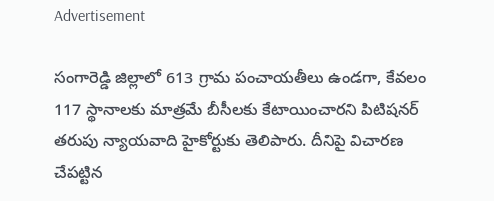Advertisement

సంగారెడ్డి జిల్లాలో 613 గ్రామ పంచాయతీలు ఉండగా, కేవలం 117 స్థానాలకు మాత్రమే బీసీలకు కేటాయించారని పిటిషనర్ తరుపు న్యాయవాది హైకోర్టుకు తెలిపారు. దీనిపై విచారణ చేపట్టిన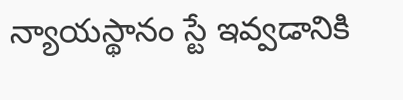న్యాయస్థానం స్టే ఇవ్వడానికి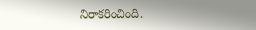నిరాకరించింది.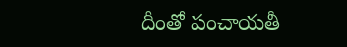దీంతో పంచాయతీ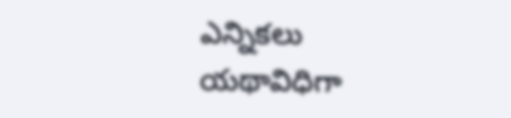ఎన్నికలు యథావిధిగా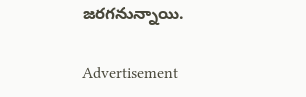జరగనున్నాయి.

Advertisement